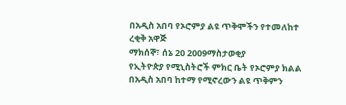በአዲስ አበባ የኦሮምያ ልዩ ጥቅሞችን የተመለከተ ረቂቅ አዋጅ
ማክሰኞ፣ ሰኔ 20 2009ማስታወቂያ
የኢትዮጵያ የሚኒስትሮች ምክር ቤት የኦሮምያ ክልል በአዲስ አበባ ከተማ የሚኖረውን ልዩ ጥቅምን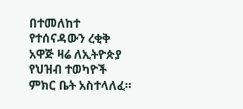በተመለከተ የተሰናዳውን ረቂቅ አዋጅ ዛሬ ለኢትዮጵያ የህዝብ ተወካዮች ምክር ቤት አስተላለፈ።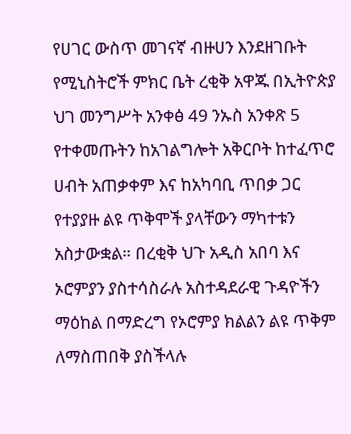የሀገር ውስጥ መገናኛ ብዙሀን እንደዘገቡት የሚኒስትሮች ምክር ቤት ረቂቅ አዋጁ በኢትዮጵያ ህገ መንግሥት አንቀፅ 49 ንኡስ አንቀጽ 5 የተቀመጡትን ከአገልግሎት አቅርቦት ከተፈጥሮ ሀብት አጠቃቀም እና ከአካባቢ ጥበቃ ጋር የተያያዙ ልዩ ጥቅሞች ያላቸውን ማካተቱን አስታውቋል። በረቂቅ ህጉ አዲስ አበባ እና ኦሮምያን ያስተሳስራሉ አስተዳደራዊ ጉዳዮችን ማዕከል በማድረግ የኦሮምያ ክልልን ልዩ ጥቅም ለማስጠበቅ ያስችላሉ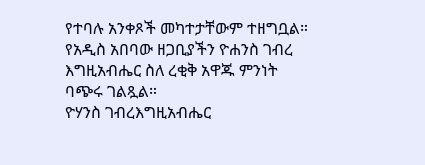የተባሉ አንቀጾች መካተታቸውም ተዘግቧል። የአዲስ አበባው ዘጋቢያችን ዮሐንስ ገብረ እግዚአብሔር ስለ ረቂቅ አዋጁ ምንነት ባጭሩ ገልጿል።
ዮሃንስ ገብረእግዚአብሔር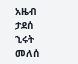አዜብ ታደሰ
ኂሩት መለሰ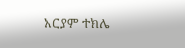አርያም ተክሌ